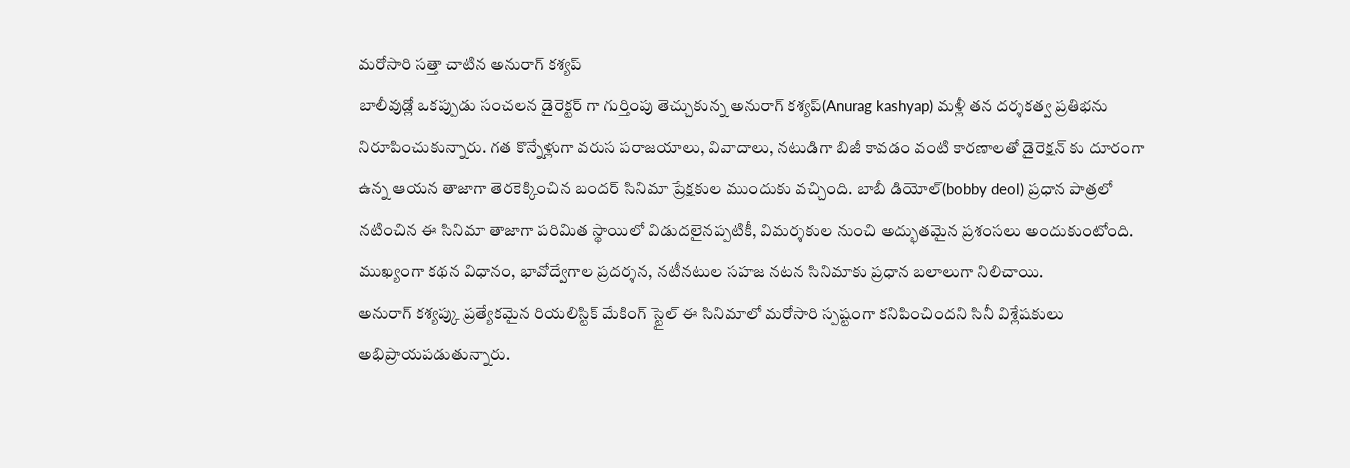మరోసారి సత్తా చాటిన అనురాగ్ కశ్యప్
బాలీవుడ్లో ఒకప్పుడు సంచలన డైరెక్టర్ గా గుర్తింపు తెచ్చుకున్న అనురాగ్ కశ్యప్(Anurag kashyap) మళ్లీ తన దర్శకత్వ ప్రతిభను నిరూపించుకున్నారు. గత కొన్నేళ్లుగా వరుస పరాజయాలు, వివాదాలు, నటుడిగా బిజీ కావడం వంటి కారణాలతో డైరెక్షన్ కు దూరంగా ఉన్న ఆయన తాజాగా తెరకెక్కించిన బందర్ సినిమా ప్రేక్షకుల ముందుకు వచ్చింది. బాబీ డియోల్(bobby deol) ప్రధాన పాత్రలో నటించిన ఈ సినిమా తాజాగా పరిమిత స్థాయిలో విడుదలైనప్పటికీ, విమర్శకుల నుంచి అద్భుతమైన ప్రశంసలు అందుకుంటోంది. ముఖ్యంగా కథన విధానం, భావోద్వేగాల ప్రదర్శన, నటీనటుల సహజ నటన సినిమాకు ప్రధాన బలాలుగా నిలిచాయి.
అనురాగ్ కశ్యప్కు ప్రత్యేకమైన రియలిస్టిక్ మేకింగ్ స్టైల్ ఈ సినిమాలో మరోసారి స్పష్టంగా కనిపించిందని సినీ విశ్లేషకులు అభిప్రాయపడుతున్నారు.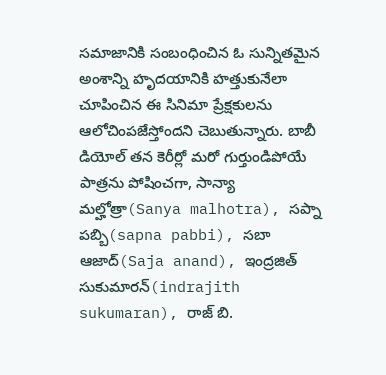సమాజానికి సంబంధించిన ఓ సున్నితమైన అంశాన్ని హృదయానికి హత్తుకునేలా చూపించిన ఈ సినిమా ప్రేక్షకులను ఆలోచింపజేస్తోందని చెబుతున్నారు. బాబీ డియోల్ తన కెరీర్లో మరో గుర్తుండిపోయే పాత్రను పోషించగా, సాన్యా మల్హోత్రా(Sanya malhotra), సప్నా పబ్బి(sapna pabbi), సబా ఆజాద్(Saja anand), ఇంద్రజిత్ సుకుమారన్(indrajith sukumaran), రాజ్ బి.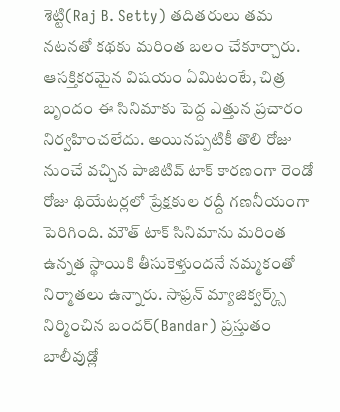శెట్టి(Raj B. Setty) తదితరులు తమ నటనతో కథకు మరింత బలం చేకూర్చారు.
ఆసక్తికరమైన విషయం ఏమిటంటే, చిత్ర బృందం ఈ సినిమాకు పెద్ద ఎత్తున ప్రచారం నిర్వహించలేదు. అయినప్పటికీ తొలి రోజు నుంచే వచ్చిన పాజిటివ్ టాక్ కారణంగా రెండో రోజు థియేటర్లలో ప్రేక్షకుల రద్దీ గణనీయంగా పెరిగింది. మౌత్ టాక్ సినిమాను మరింత ఉన్నత స్థాయికి తీసుకెళ్తుందనే నమ్మకంతో నిర్మాతలు ఉన్నారు. సాఫ్రన్ మ్యాజిక్వర్క్స్ నిర్మించిన బందర్(Bandar) ప్రస్తుతం బాలీవుడ్లో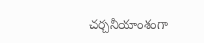చర్చనీయాంశంగా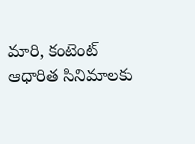మారి, కంటెంట్ ఆధారిత సినిమాలకు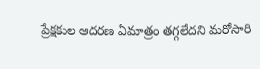ప్రేక్షకుల ఆదరణ ఏమాత్రం తగ్గలేదని మరోసారి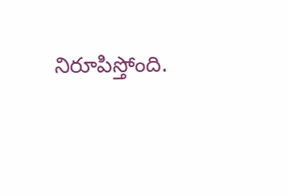నిరూపిస్తోంది.